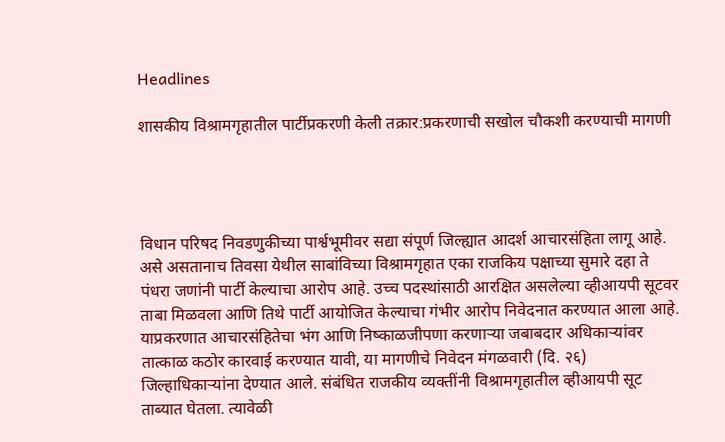Headlines

शासकीय विश्रामगृहातील पार्टीप्रकरणी केली तक्रार:प्रकरणाची सखोल चौकशी करण्याची मागणी




विधान परिषद निवडणुकीच्या पार्श्वभूमीवर सद्या संपूर्ण जिल्ह्यात आदर्श आचारसंहिता लागू आहे. असे असतानाच तिवसा येथील साबांविच्या विश्रामगृहात एका राजकिय पक्षाच्या सुमारे दहा ते पंधरा जणांनी पार्टी केल्याचा आरोप आहे. उच्च पदस्थांसाठी आरक्षित असलेल्या व्हीआयपी सूटवर ताबा मिळवला आणि तिथे पार्टी आयोजित केल्याचा गंभीर आरोप निवेदनात करण्यात आला आहे. याप्रकरणात आचारसंहितेचा भंग आणि निष्काळजीपणा करणाऱ्या जबाबदार अधिकाऱ्यांवर तात्काळ कठोर कारवाई करण्यात यावी, या मागणीचे निवेदन मंगळवारी (दि. २६) जिल्हाधिकाऱ्यांना देण्यात आले. संबंधित राजकीय व्यक्तींनी विश्रामगृहातील व्हीआयपी सूट ताब्यात घेतला. त्यावेळी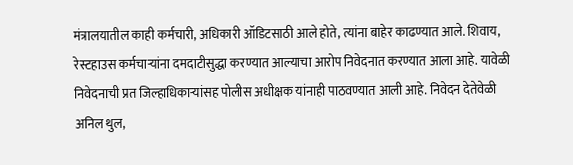मंत्रालयातील काही कर्मचारी, अधिकारी ऑडिटसाठी आले होते, त्यांना बाहेर काढण्यात आले. शिवाय, रेस्टहाउस कर्मचाऱ्यांना दमदाटीसुद्धा करण्यात आल्याचा आरोप निवेदनात करण्यात आला आहे. यावेळी निवेदनाची प्रत जिल्हाधिकाऱ्यांसह पोलीस अधीक्षक यांनाही पाठवण्यात आली आहे. निवेदन देतेवेळी अनिल थुल,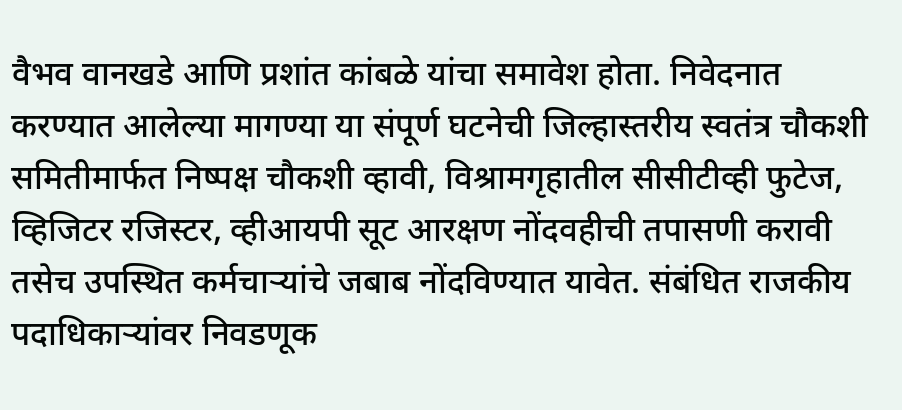वैभव वानखडे आणि प्रशांत कांबळे यांचा समावेश होता. निवेदनात करण्यात आलेल्या मागण्या या संपूर्ण घटनेची जिल्हास्तरीय स्वतंत्र चौकशी समितीमार्फत निष्पक्ष चौकशी व्हावी, विश्रामगृहातील सीसीटीव्ही फुटेज, व्हिजिटर रजिस्टर, व्हीआयपी सूट आरक्षण नोंदवहीची तपासणी करावी तसेच उपस्थित कर्मचाऱ्यांचे जबाब नोंदविण्यात यावेत. संबंधित राजकीय पदाधिकाऱ्यांवर निवडणूक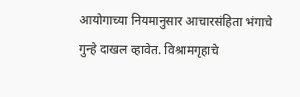आयोगाच्या नियमानुसार आचारसंहिता भंगाचे गुन्हे दाखल व्हावेत. विश्रामगृहाचे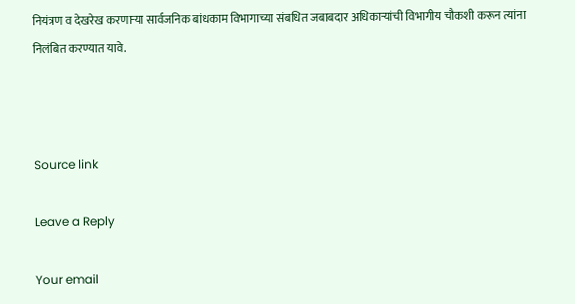नियंत्रण व देखरेख करणाऱ्या सार्वजनिक बांधकाम विभागाच्या संबधित जबाबदार अधिकाऱ्यांची विभागीय चौकशी करून त्यांना निलंबित करण्यात यावे.



Source link

Leave a Reply

Your email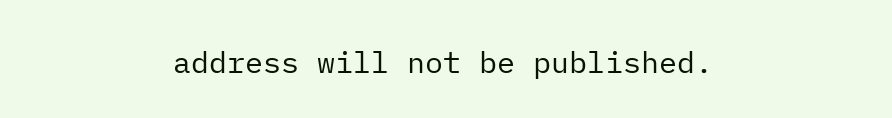address will not be published.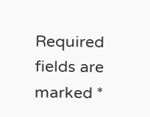Required fields are marked *